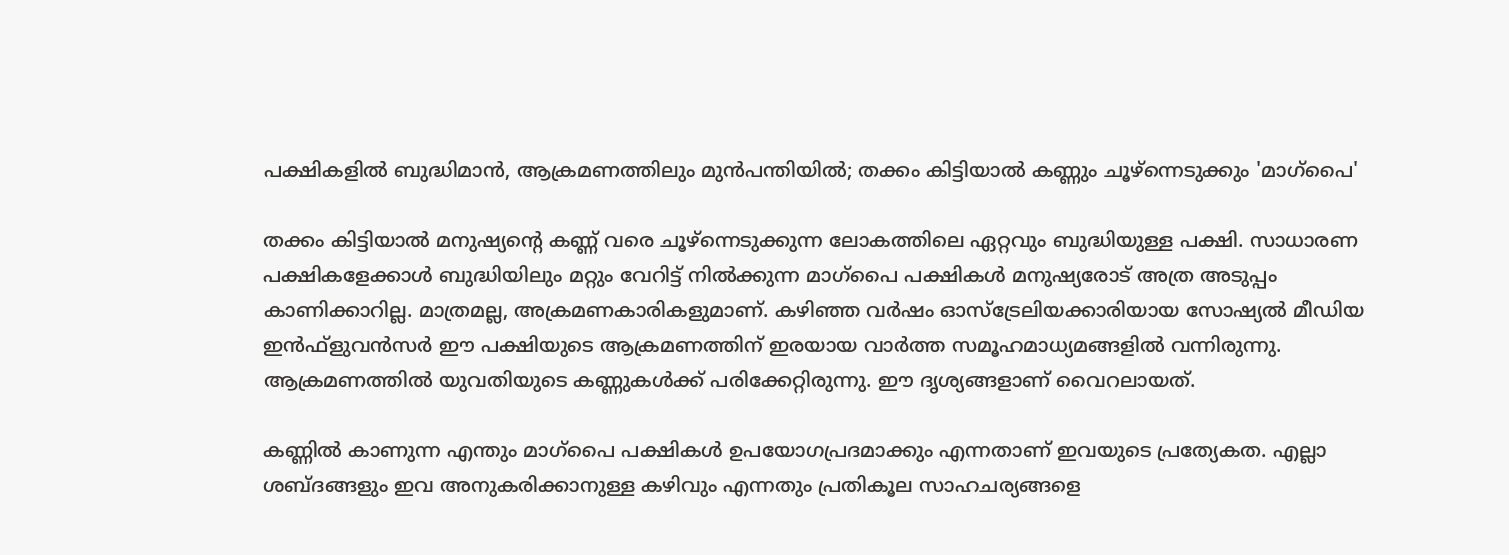പക്ഷികളിൽ ബുദ്ധിമാൻ, ആക്രമണത്തിലും മുൻപന്തിയിൽ; തക്കം കിട്ടിയാൽ കണ്ണും ചൂഴ്‌ന്നെടുക്കും 'മാഗ്‌പൈ'

തക്കം കിട്ടിയാൽ മനുഷ്യന്റെ കണ്ണ് വരെ ചൂഴ്ന്നെടുക്കുന്ന ലോകത്തിലെ ഏറ്റവും ബുദ്ധിയുള്ള പക്ഷി. സാധാരണ പക്ഷികളേക്കാൾ ബുദ്ധിയിലും മറ്റും വേറിട്ട് നിൽക്കുന്ന മാഗ്‌പൈ പക്ഷികൾ മനുഷ്യരോട് അത്ര അടുപ്പം കാണിക്കാറില്ല. മാത്രമല്ല, അക്രമണകാരികളുമാണ്. കഴിഞ്ഞ വർഷം ഓസ്‌ട്രേലിയക്കാരിയായ സോഷ്യൽ മീഡിയ ഇൻഫ്‌ളുവൻസർ ഈ പക്ഷിയുടെ ആക്രമണത്തിന് ഇരയായ വാർത്ത സമൂഹമാധ്യമങ്ങളിൽ വന്നിരുന്നു. ആക്രമണത്തിൽ യുവതിയുടെ കണ്ണുകൾക്ക് പരിക്കേറ്റിരുന്നു. ഈ ദൃശ്യങ്ങളാണ് വൈറലായത്.

കണ്ണിൽ കാണുന്ന എന്തും മാഗ്‌പൈ പക്ഷികൾ ഉപയോഗപ്രദമാക്കും എന്നതാണ് ഇവയുടെ പ്രത്യേകത. എല്ലാ ശബ്ദങ്ങളും ഇവ അനുകരിക്കാനുള്ള കഴിവും എന്നതും പ്രതികൂല സാഹചര്യങ്ങളെ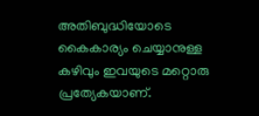അതിബുദ്ധിയോടെ കൈകാര്യം ചെയ്യാനുള്ള കഴിവും ഇവയുടെ മറ്റൊരു പ്രത്യേകയാണ്.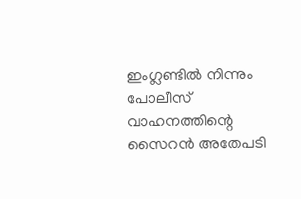ഇംഗ്ലണ്ടിൽ നിന്നും പോലീസ് വാഹനത്തിന്റെ സൈറൻ അതേപടി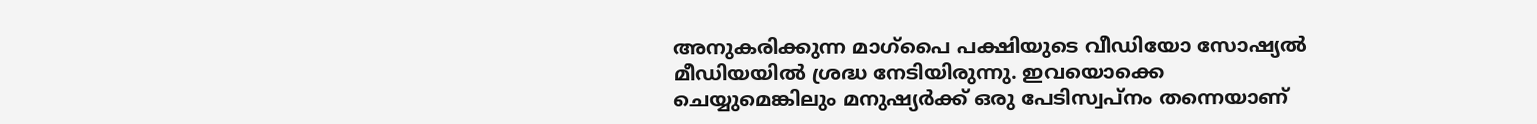അനുകരിക്കുന്ന മാഗ്‌പൈ പക്ഷിയുടെ വീഡിയോ സോഷ്യൽ മീഡിയയിൽ ശ്രദ്ധ നേടിയിരുന്നു. ഇവയൊക്കെ ചെയ്യുമെങ്കിലും മനുഷ്യർക്ക് ഒരു പേടിസ്വപ്നം തന്നെയാണ്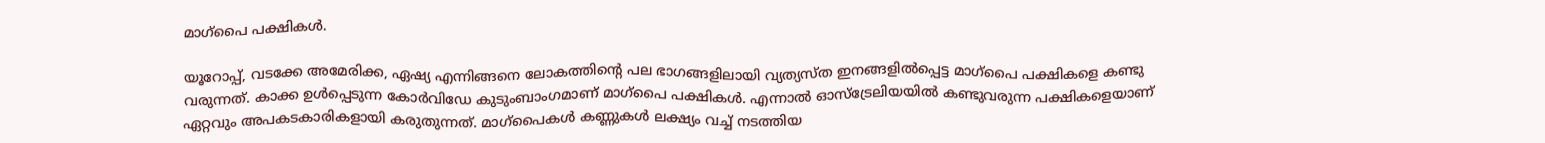മാഗ്‌പൈ പക്ഷികൾ.

യൂറോപ്പ്, വടക്കേ അമേരിക്ക, ഏഷ്യ എന്നിങ്ങനെ ലോകത്തിന്റെ പല ഭാഗങ്ങളിലായി വ്യത്യസ്ത ഇനങ്ങളിൽപ്പെട്ട മാഗ്‌പൈ പക്ഷികളെ കണ്ടു വരുന്നത്. കാക്ക ഉൾപ്പെടുന്ന കോർവിഡേ കുടുംബാംഗമാണ് മാഗ്പൈ പക്ഷികൾ. എന്നാൽ ഓസ്‌ട്രേലിയയിൽ കണ്ടുവരുന്ന പക്ഷികളെയാണ് ഏറ്റവും അപകടകാരികളായി കരുതുന്നത്. മാഗ്പൈകൾ കണ്ണുകൾ ലക്ഷ്യം വച്ച് നടത്തിയ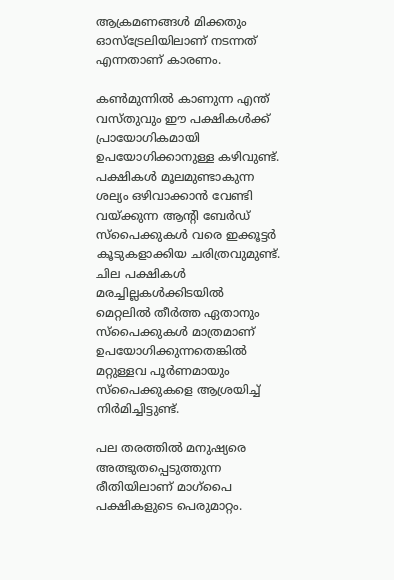ആക്രമണങ്ങൾ മിക്കതും ഓസ്‌ട്രേലിയിലാണ് നടന്നത് എന്നതാണ് കാരണം.

കൺമുന്നിൽ കാണുന്ന എന്ത് വസ്തുവും ഈ പക്ഷികൾക്ക് പ്രായോഗികമായി ഉപയോഗിക്കാനുള്ള കഴിവുണ്ട്. പക്ഷികൾ മൂലമുണ്ടാകുന്ന ശല്യം ഒഴിവാക്കാൻ വേണ്ടി വയ്ക്കുന്ന ആന്റി ബേർഡ് സ്പൈക്കുകൾ വരെ ഇക്കൂട്ടർ കൂടുകളാക്കിയ ചരിത്രവുമുണ്ട്. ചില പക്ഷികൾ മരച്ചില്ലകൾക്കിടയിൽ മെറ്റലിൽ തീർത്ത ഏതാനും സ്പൈക്കുകൾ മാത്രമാണ് ഉപയോഗിക്കുന്നതെങ്കിൽ മറ്റുള്ളവ പൂർണമായും സ്പൈക്കുകളെ ആശ്രയിച്ച് നിർമിച്ചിട്ടുണ്ട്.

പല തരത്തിൽ മനുഷ്യരെ അത്ഭുതപ്പെടുത്തുന്ന രീതിയിലാണ് മാഗ്‌പൈ പക്ഷികളുടെ പെരുമാറ്റം.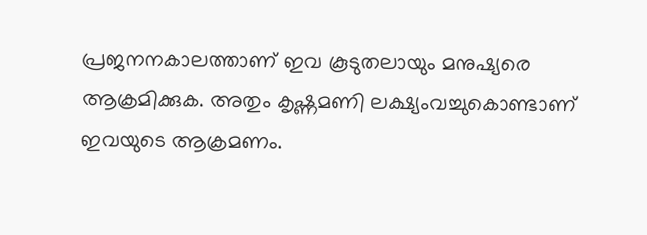പ്രജനനകാലത്താണ് ഇവ കൂടുതലായും മനുഷ്യരെ ആക്രമിക്കുക. അതും കൃഷ്ണമണി ലക്ഷ്യംവച്ചുകൊണ്ടാണ് ഇവയുടെ ആക്രമണം.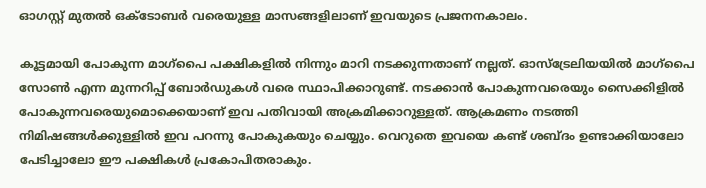ഓഗസ്റ്റ് മുതൽ ഒക്ടോബർ വരെയുള്ള മാസങ്ങളിലാണ് ഇവയുടെ പ്രജനനകാലം.

കൂട്ടമായി പോകുന്ന മാഗ്‌പൈ പക്ഷികളിൽ നിന്നും മാറി നടക്കുന്നതാണ് നല്ലത്. ഓസ്‌ട്രേലിയയിൽ മാഗ്‌പൈ സോൺ എന്ന മുന്നറിപ്പ് ബോർഡുകൾ വരെ സ്ഥാപിക്കാറുണ്ട്. നടക്കാൻ പോകുന്നവരെയും സൈക്കിളിൽ പോകുന്നവരെയുമൊക്കെയാണ് ഇവ പതിവായി അക്രമിക്കാറുള്ളത്. ആക്രമണം നടത്തി നിമിഷങ്ങൾക്കുള്ളിൽ ഇവ പറന്നു പോകുകയും ചെയ്യും. വെറുതെ ഇവയെ കണ്ട് ശബ്ദം ഉണ്ടാക്കിയാലോ പേടിച്ചാലോ ഈ പക്ഷികൾ പ്രകോപിതരാകും.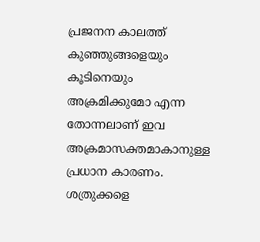പ്രജനന കാലത്ത് കുഞ്ഞുങ്ങളെയും കൂടിനെയും അക്രമിക്കുമോ എന്ന തോന്നലാണ് ഇവ അക്രമാസക്തമാകാനുള്ള പ്രധാന കാരണം. ശത്രുക്കളെ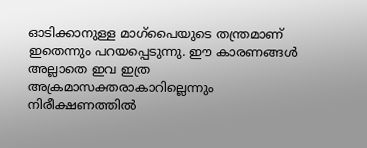ഓടിക്കാനുള്ള മാഗ്‌പൈയുടെ തന്ത്രമാണ് ഇതെന്നും പറയപ്പെടുന്നു. ഈ കാരണങ്ങൾ അല്ലാതെ ഇവ ഇത്ര അക്രമാസക്തരാകാറില്ലെന്നും നിരീക്ഷണത്തിൽ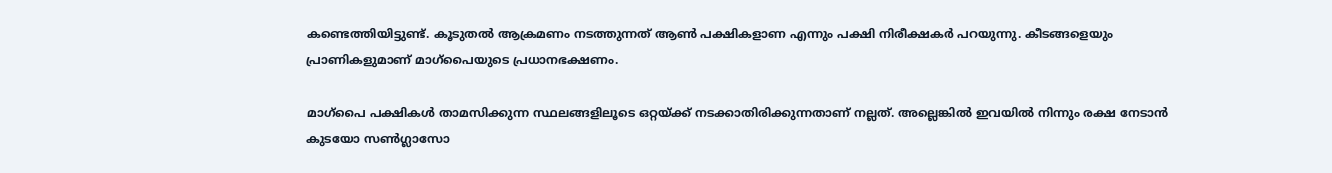കണ്ടെത്തിയിട്ടുണ്ട്. കൂടുതൽ ആക്രമണം നടത്തുന്നത് ആൺ പക്ഷികളാണ എന്നും പക്ഷി നിരീക്ഷകർ പറയുന്നു. കീടങ്ങളെയും പ്രാണികളുമാണ് മാഗ്‌പൈയുടെ പ്രധാനഭക്ഷണം.

മാഗ്‌പൈ പക്ഷികൾ താമസിക്കുന്ന സ്ഥലങ്ങളിലൂടെ ഒറ്റയ്ക്ക് നടക്കാതിരിക്കുന്നതാണ് നല്ലത്. അല്ലെങ്കിൽ ഇവയിൽ നിന്നും രക്ഷ നേടാൻ കുടയോ സൺഗ്ലാസോ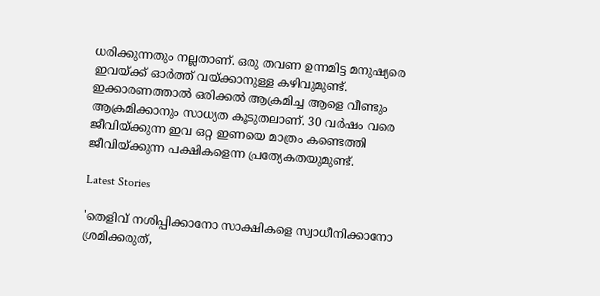ധരിക്കുന്നതും നല്ലതാണ്. ഒരു തവണ ഉന്നമിട്ട മനുഷ്യരെ ഇവയ്ക്ക് ഓർത്ത് വയ്ക്കാനുള്ള കഴിവുമുണ്ട്. ഇക്കാരണത്താൽ ഒരിക്കൽ ആക്രമിച്ച ആളെ വീണ്ടും ആക്രമിക്കാനും സാധ്യത കൂടുതലാണ്. 30 വർഷം വരെ ജീവിയ്ക്കുന്ന ഇവ ഒറ്റ ഇണയെ മാത്രം കണ്ടെത്തി ജീവിയ്ക്കുന്ന പക്ഷികളെന്ന പ്രത്യേകതയുമുണ്ട്.

Latest Stories

'തെളിവ് നശിപ്പിക്കാനോ സാക്ഷികളെ സ്വാധീനിക്കാനോ ശ്രമിക്കരുത്,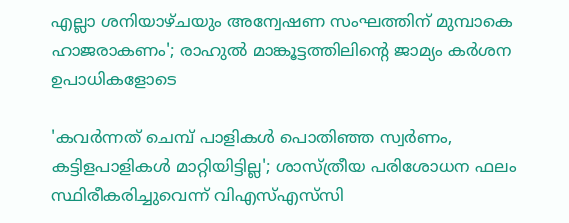എല്ലാ ശനിയാഴ്ചയും അന്വേഷണ സംഘത്തിന് മുമ്പാകെ ഹാജരാകണം'; രാഹുൽ മാങ്കൂട്ടത്തിലിന്റെ ജാമ്യം കർശന ഉപാധികളോടെ

'കവർന്നത് ചെമ്പ് പാളികൾ പൊതിഞ്ഞ സ്വർണം, കട്ടിളപാളികൾ മാറ്റിയിട്ടില്ല'; ശാസ്ത്രീയ പരിശോധന ഫലം സ്ഥിരീകരിച്ചുവെന്ന് വിഎസ്എസ്‍സി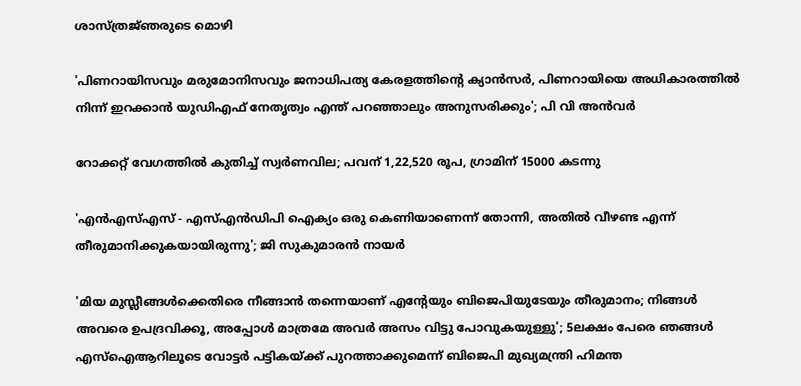ശാസ്ത്രജ്‌ഞരുടെ മൊഴി

'പിണറായിസവും മരുമോനിസവും ജനാധിപത്യ കേരളത്തിന്റെ ക്യാൻസർ, പിണറായിയെ അധികാരത്തിൽ നിന്ന് ഇറക്കാൻ യുഡിഎഫ് നേതൃത്വം എന്ത്‌ പറഞ്ഞാലും അനുസരിക്കും'; പി വി അൻവർ

റോക്കറ്റ് വേഗത്തിൽ കുതിച്ച് സ്വർണവില; പവന് 1,22,520 രൂപ, ഗ്രാമിന് 15000 കടന്നു

'എന്‍എസ്എസ് - എസ്എന്‍ഡിപി ഐക്യം ഒരു കെണിയാണെന്ന് തോന്നി, അതിൽ വീഴണ്ട എന്ന് തീരുമാനിക്കുകയായിരുന്നു'; ജി സുകുമാരൻ നായർ

'മിയ മുസ്ലീങ്ങള്‍ക്കെതിരെ നീങ്ങാന്‍ തന്നെയാണ് എന്റേയും ബിജെപിയുടേയും തീരുമാനം; നിങ്ങള്‍ അവരെ ഉപദ്രവിക്കൂ, അപ്പോള്‍ മാത്രമേ അവര്‍ അസം വിട്ടു പോവുകയുള്ളു'; 5ലക്ഷം പേരെ ഞങ്ങള്‍ എസ്‌ഐആറിലൂടെ വോട്ടര്‍ പട്ടികയ്ക്ക് പുറത്താക്കുമെന്ന് ബിജെപി മുഖ്യമന്ത്രി ഹിമന്ത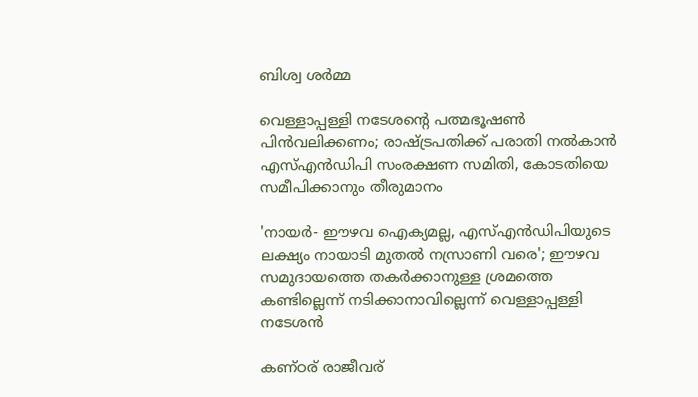ബിശ്വ ശര്‍മ്മ

വെള്ളാപ്പള്ളി നടേശന്റെ പത്മഭൂഷൺ പിൻവലിക്കണം; രാഷ്ട്രപതിക്ക് പരാതി നൽകാൻ എസ്എൻഡിപി സംരക്ഷണ സമിതി, കോടതിയെ സമീപിക്കാനും തീരുമാനം

'നായർ- ഈഴവ ഐക്യമല്ല, എസ്എൻഡിപിയുടെ ലക്ഷ്യം നായാടി മുതൽ നസ്രാണി വരെ'; ഈഴവ സമുദായത്തെ തകർക്കാനുള്ള ശ്രമത്തെ കണ്ടില്ലെന്ന് നടിക്കാനാവില്ലെന്ന് വെള്ളാപ്പള്ളി നടേശൻ

കണ്ഠര് രാജീവര്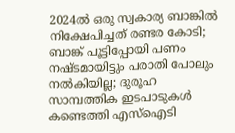2024ല്‍ ഒരു സ്വകാര്യ ബാങ്കില്‍ നിക്ഷേപിച്ചത് രണ്ടര കോടി; ബാങ്ക് പൂട്ടിപ്പോയി പണം നഷ്ടമായിട്ടും പരാതി പോലും നല്‍കിയില്ല; ദുരൂഹ സാമ്പത്തിക ഇടപാടുകള്‍ കണ്ടെത്തി എസ്‌ഐടി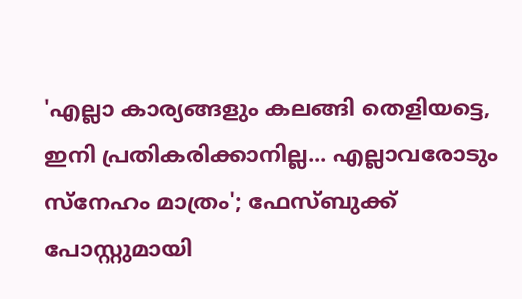'എല്ലാ കാര്യങ്ങളും കലങ്ങി തെളിയട്ടെ, ഇനി പ്രതികരിക്കാനില്ല... എല്ലാവരോടും സ്നേഹം മാത്രം'; ഫേസ്ബുക്ക് പോസ്റ്റുമായി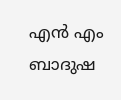എൻ എം ബാദുഷ